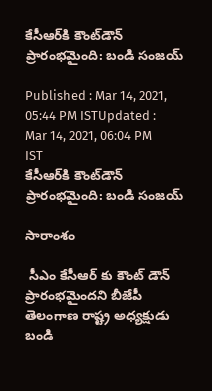కేసీఆర్‌కి కౌంట్‌డౌన్ ప్రారంభమైంది: బండి సంజయ్

Published : Mar 14, 2021, 05:44 PM ISTUpdated : Mar 14, 2021, 06:04 PM IST
కేసీఆర్‌కి కౌంట్‌డౌన్ ప్రారంభమైంది: బండి సంజయ్

సారాంశం

 సీఎం కేసీఆర్ కు కౌంట్ డౌన్ ప్రారంభమైందని బీజేపీ తెలంగాణ రాష్ట్ర అధ్యక్షుడు బండి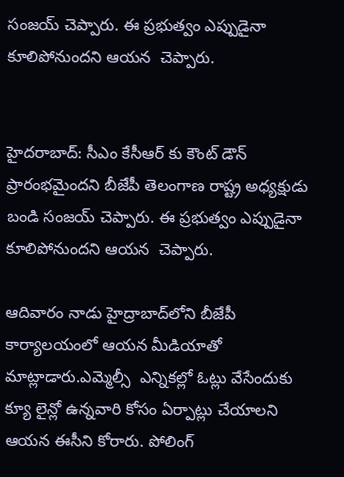సంజయ్ చెప్పారు. ఈ ప్రభుత్వం ఎప్పుడైనా కూలిపోనుందని ఆయన  చెప్పారు.


హైదరాబాద్: సీఎం కేసీఆర్ కు కౌంట్ డౌన్ ప్రారంభమైందని బీజేపీ తెలంగాణ రాష్ట్ర అధ్యక్షుడు బండి సంజయ్ చెప్పారు. ఈ ప్రభుత్వం ఎప్పుడైనా కూలిపోనుందని ఆయన  చెప్పారు.

ఆదివారం నాడు హైద్రాబాద్‌లోని బీజేపీ కార్యాలయంలో ఆయన మీడియాతో మాట్లాడారు.ఎమ్మెల్సీ  ఎన్నికల్లో ఓట్లు వేసేందుకు క్యూ లైన్లో ఉన్నవారి కోసం ఏర్పాట్లు చేయాలని ఆయన ఈసీని కోరారు. పోలింగ్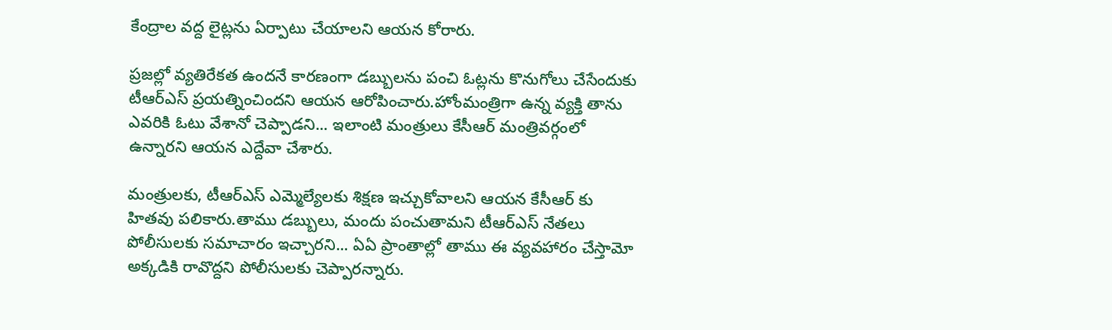కేంద్రాల వద్ద లైట్లను ఏర్పాటు చేయాలని ఆయన కోరారు.

ప్రజల్లో వ్యతిరేకత ఉందనే కారణంగా డబ్బులను పంచి ఓట్లను కొనుగోలు చేసేందుకు టీఆర్ఎస్ ప్రయత్నించిందని ఆయన ఆరోపించారు.హోంమంత్రిగా ఉన్న వ్యక్తి తాను ఎవరికి ఓటు వేశానో చెప్పాడని... ఇలాంటి మంత్రులు కేసీఆర్ మంత్రివర్గంలో ఉన్నారని ఆయన ఎద్దేవా చేశారు.

మంత్రులకు, టీఆర్ఎస్ ఎమ్మెల్యేలకు శిక్షణ ఇచ్చుకోవాలని ఆయన కేసీఆర్ కు హితవు పలికారు.తాము డబ్బులు, మందు పంచుతామని టీఆర్ఎస్ నేతలు పోలీసులకు సమాచారం ఇచ్చారని... ఏఏ ప్రాంతాల్లో తాము ఈ వ్యవహారం చేస్తామో అక్కడికి రావొద్దని పోలీసులకు చెప్పారన్నారు.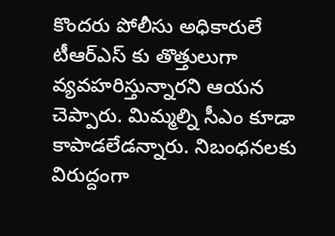కొందరు పోలీసు అధికారులే టీఆర్ఎస్ కు తొత్తులుగా వ్యవహరిస్తున్నారని ఆయన చెప్పారు. మిమ్మల్ని సీఎం కూడా  కాపాడలేడన్నారు. నిబంధనలకు విరుద్దంగా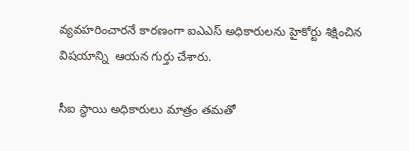వ్యవహరించారనే కారణంగా ఐఎఎస్ అధికారులను హైకోర్టు శిక్షించిన విషయాన్ని  ఆయన గుర్తు చేశారు.

సీఐ స్థాయి అధికారులు మాత్రం తమతో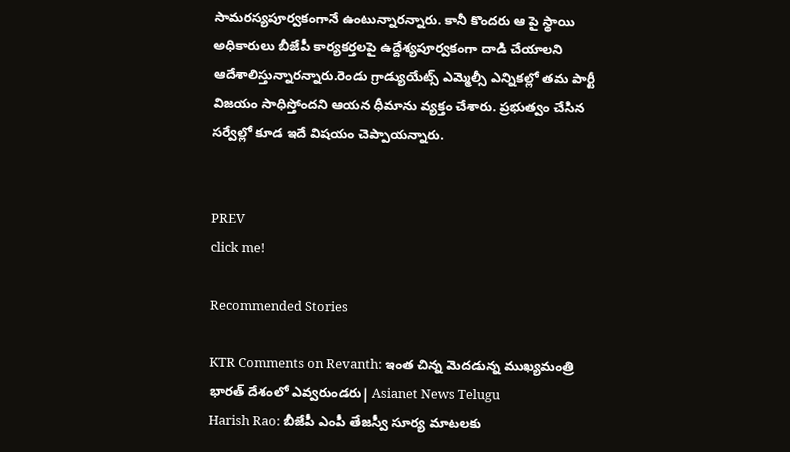సామరస్యపూర్వకంగానే ఉంటున్నారన్నారు. కానీ కొందరు ఆ పై స్థాయి అధికారులు బీజేపీ కార్యకర్తలపై ఉద్దేశ్యపూర్వకంగా దాడి చేయాలని ఆదేశాలిస్తున్నారన్నారు.రెండు గ్రాడ్యుయేట్స్ ఎమ్మెల్సీ ఎన్నికల్లో తమ పార్టీ విజయం సాధిస్తోందని ఆయన ధీమాను వ్యక్తం చేశారు. ప్రభుత్వం చేసిన సర్వేల్లో కూడ ఇదే విషయం చెప్పాయన్నారు.


PREV
click me!

Recommended Stories

KTR Comments on Revanth: ఇంత చిన్న మెదడున్న ముఖ్యమంత్రి భారత్ దేశంలో ఎవ్వరుండరు| Asianet News Telugu
Harish Rao: బీజేపీ ఎంపీ తేజస్వీ సూర్య మాటలకు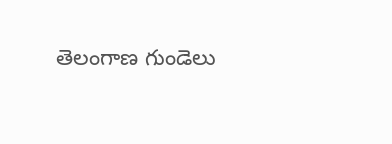తెలంగాణ గుండెలు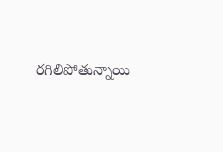రగిలిపోతున్నాయి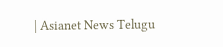| Asianet News Telugu